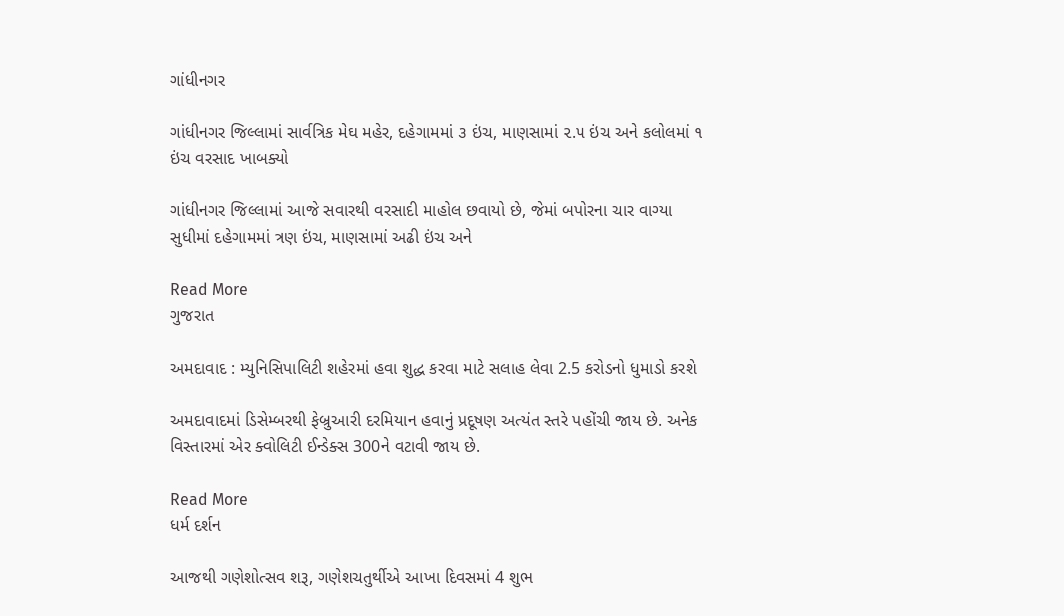ગાંધીનગર

ગાંધીનગર જિલ્લામાં સાર્વત્રિક મેઘ મહેર, દહેગામમાં ૩ ઇંચ, માણસામાં ૨.૫ ઇંચ અને કલોલમાં ૧ ઇંચ વરસાદ ખાબક્યો

ગાંધીનગર જિલ્લામાં આજે સવારથી વરસાદી માહોલ છવાયો છે, જેમાં બપોરના ચાર વાગ્યા સુધીમાં દહેગામમાં ત્રણ ઇંચ, માણસામાં અઢી ઇંચ અને

Read More
ગુજરાત

અમદાવાદ : મ્યુનિસિપાલિટી શહેરમાં હવા શુદ્ધ કરવા માટે સલાહ લેવા 2.5 કરોડનો ધુમાડો કરશે

અમદાવાદમાં ડિસેમ્બરથી ફેબ્રુઆરી દરમિયાન હવાનું પ્રદૂષણ અત્યંત સ્તરે પહોંચી જાય છે. અનેક વિસ્તારમાં એર ક્વોલિટી ઈન્ડેક્સ 300ને વટાવી જાય છે.

Read More
ધર્મ દર્શન

આજથી ગણેશોત્સવ શરૂ, ગણેશચતુર્થીએ આખા દિવસમાં 4 શુભ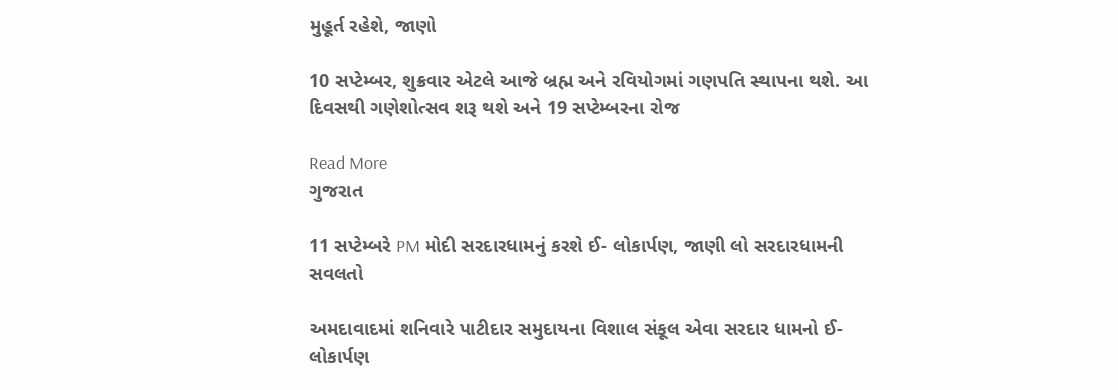મુહૂર્ત રહેશે, જાણો

10 સપ્ટેમ્બર, શુક્રવાર એટલે આજે બ્રહ્મ અને રવિયોગમાં ગણપતિ સ્થાપના થશે. આ દિવસથી ગણેશોત્સવ શરૂ થશે અને 19 સપ્ટેમ્બરના રોજ

Read More
ગુજરાત

11 સપ્ટેમ્બરે PM મોદી સરદારધામનું કરશે ઈ- લોકાર્પણ, જાણી લો સરદારધામની સવલતો

અમદાવાદમાં શનિવારે પાટીદાર સમુદાયના વિશાલ સંકૂલ એવા સરદાર ધામનો ઈ-લોકાર્પણ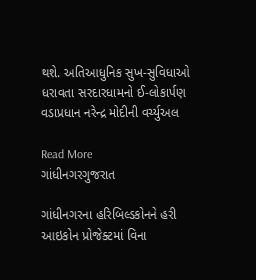થશે. અતિઆધુનિક સુખ-સુવિધાઓ ધરાવતા સરદારધામનો ઈ-લોકાર્પણ વડાપ્રધાન નરેન્દ્ર મોદીની વર્ચ્યુઅલ

Read More
ગાંધીનગરગુજરાત

ગાંધીનગરના હરિબિલ્ડકોનને હરી આઇકોન પ્રોજેક્ટમાં વિના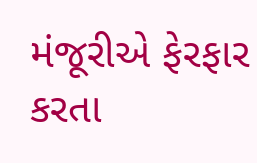મંજૂરીએ ફેરફાર કરતા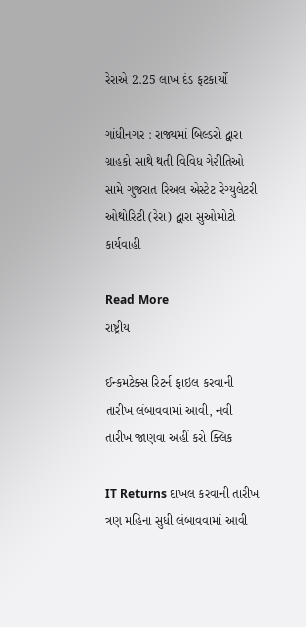રેરાએ 2.25 લાખ દંડ ફટકાર્યો

ગાંધીનગર : રાજ્યમાં બિલ્ડરો દ્વારા ગ્રાહકો સાથે થતી વિવિધ ગે૨ીતિઓ સામે ગુજરાત રિઅલ એસ્ટેટ રેગ્યુલેટરી ઓથોરિટી (રેરા) દ્વારા સુઓમોટો કાર્યવાહી

Read More
રાષ્ટ્રીય

ઈન્કમટેક્સ રિટર્ન ફાઇલ કરવાની તારીખ લંબાવવામાં આવી, નવી તારીખ જાણવા અહીં કરો ક્લિક

IT Returns દાખલ કરવાની તારીખ ત્રણ મહિના સુધી લંબાવવામાં આવી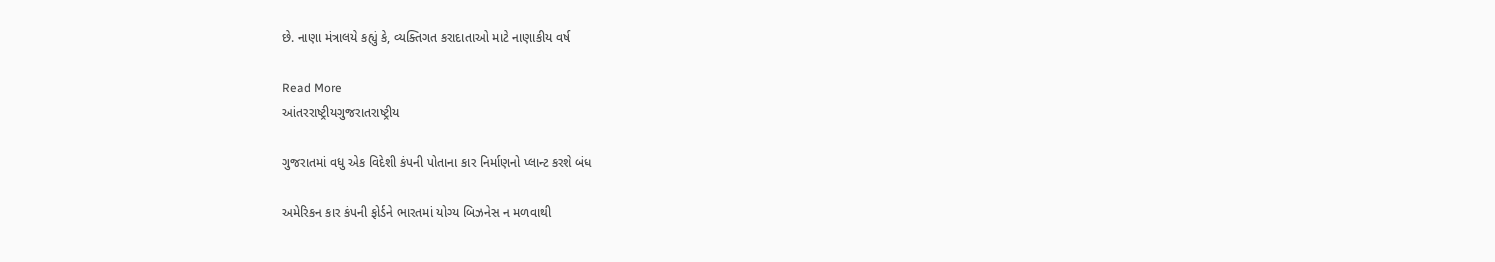છે. નાણા મંત્રાલયે કહ્યું કે, વ્યક્તિગત કરાદાતાઓ માટે નાણાકીય વર્ષ

Read More
આંતરરાષ્ટ્રીયગુજરાતરાષ્ટ્રીય

ગુજરાતમાં વધુ એક વિદેશી કંપની પોતાના કાર નિર્માણનો પ્લાન્ટ કરશે બંધ

અમેરિકન કાર કંપની ફોર્ડને ભારતમાં યોગ્ય બિઝનેસ ન મળવાથી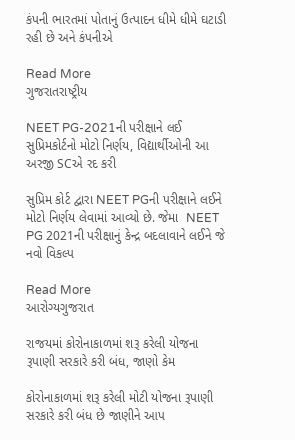કંપની ભારતમાં પોતાનું ઉત્પાદન ધીમે ધીમે ઘટાડી રહી છે અને કંપનીએ

Read More
ગુજરાતરાષ્ટ્રીય

NEET PG-2021ની પરીક્ષાને લઈ સુપ્રિમકોર્ટનો મોટો નિર્ણય, વિદ્યાર્થીઓની આ અરજી SCએ રદ કરી

સુપ્રિમ કોર્ટ દ્વારા NEET PGની પરીક્ષાને લઈને મોટો નિર્ણય લેવામાં આવ્યો છે. જેમા  NEET PG 2021ની પરીક્ષાનું કેન્દ્ર બદલાવાને લઈને જે નવો વિકલ્પ

Read More
આરોગ્યગુજરાત

રાજયમાં કોરોનાકાળમાં શરૂ કરેલી યોજના રૂપાણી સરકારે કરી બંધ, જાણો કેમ

કોરોનાકાળમાં શરૂ કરેલી મોટી યોજના રૂપાણી સરકારે કરી બંધ છે જાણીને આપ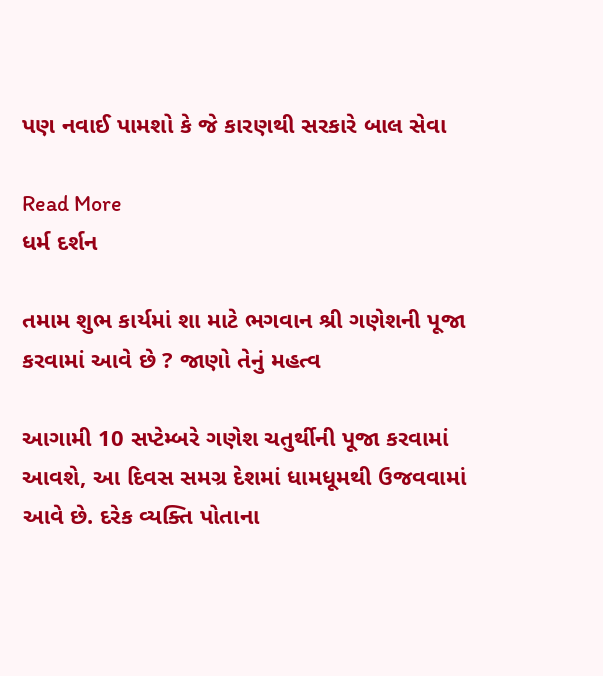પણ નવાઈ પામશો કે જે કારણથી સરકારે બાલ સેવા

Read More
ધર્મ દર્શન

તમામ શુભ કાર્યમાં શા માટે ભગવાન શ્રી ગણેશની પૂજા કરવામાં આવે છે ? જાણો તેનું મહત્વ

આગામી 10 સપ્ટેમ્બરે ગણેશ ચતુર્થીની પૂજા કરવામાં આવશે, આ દિવસ સમગ્ર દેશમાં ધામધૂમથી ઉજવવામાં આવે છે. દરેક વ્યક્તિ પોતાના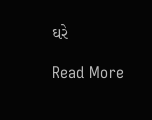ઘરે

Read More